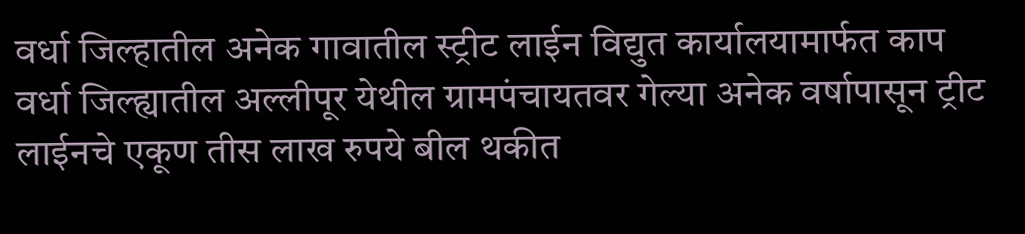वर्धा जिल्हातील अनेक गावातील स्ट्रीट लाईन विद्युत कार्यालयामार्फत काप वर्धा जिल्ह्यातील अल्लीपूर येथील ग्रामपंचायतवर गेल्या अनेक वर्षापासून ट्रीट लाईनचे एकूण तीस लाख रुपये बील थकीत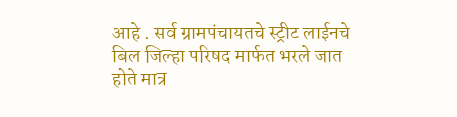आहे . सर्व ग्रामपंचायतचे स्ट्रीट लाईनचे बिल जिल्हा परिषद मार्फत भरले जात होते मात्र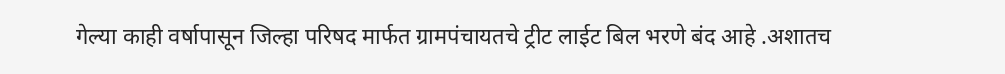गेल्या काही वर्षापासून जिल्हा परिषद मार्फत ग्रामपंचायतचे ट्रीट लाईट बिल भरणे बंद आहे .अशातच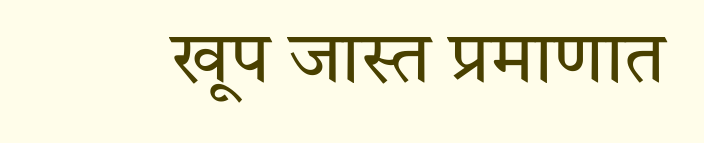खूप जास्त प्रमाणात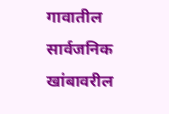गावातील सार्वजनिक खांबावरील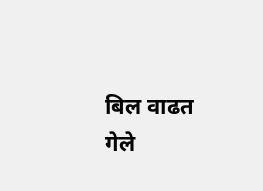बिल वाढत गेले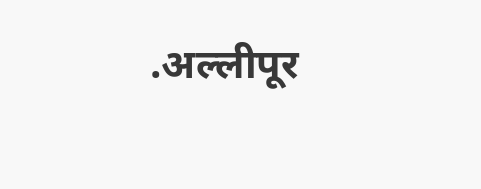.अल्लीपूर